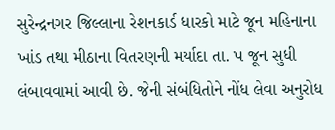સુરેન્દ્રનગર જિલ્લાના રેશનકાર્ડ ધારકો માટે જૂન મહિનાના ખાંડ તથા મીઠાના વિતરણની મર્યાદા તા. પ જૂન સુધી લંબાવવામાં આવી છે. જેની સંબંધિતોને નોંધ લેવા અનુરોધ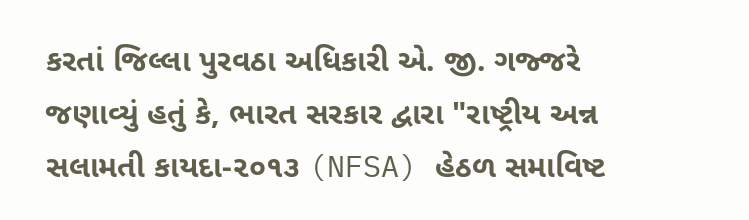કરતાં જિલ્લા પુરવઠા અધિકારી એ. જી. ગજ્જરે જણાવ્યું હતું કે, ભારત સરકાર દ્વારા "રાષ્ટ્રીય અન્ન સલામતી કાયદા-૨૦૧૩ (NFSA) હેઠળ સમાવિષ્ટ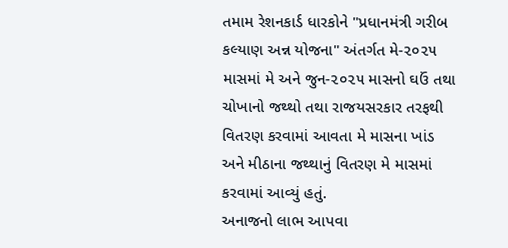તમામ રેશનકાર્ડ ધારકોને "પ્રધાનમંત્રી ગરીબ કલ્યાણ અન્ન યોજના" અંતર્ગત મે-૨૦૨૫ માસમાં મે અને જુન-૨૦૨૫ માસનો ઘઉં તથા ચોખાનો જથ્થો તથા રાજયસરકાર તરફથી વિતરણ કરવામાં આવતા મે માસના ખાંડ અને મીઠાના જથ્થાનું વિતરણ મે માસમાં કરવામાં આવ્યું હતું.
અનાજનો લાભ આપવા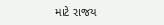માટે રાજય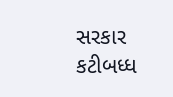સરકાર કટીબધ્ધ